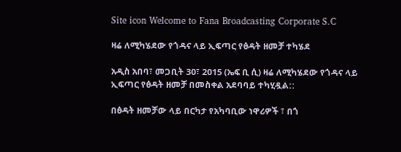Site icon Welcome to Fana Broadcasting Corporate S.C

ዛሬ ለሚካሄደው የጎዳና ላይ ኢፍጣር የፅዳት ዘመቻ ተካሄደ

አዲስ አበባ፣ መጋቢት 30፣ 2015 (ኤፍ ቢ ሲ) ዛሬ ለሚካሄደው የጎዳና ላይ ኢፍጣር የፅዳት ዘመቻ በመስቀል አደባባይ ተካሂዷል::

በፅዳት ዘመቻው ላይ በርካታ የአካባቢው ነዋሪዎች ፣ በጎ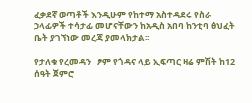ፈቃደኛ ወጣቶች እንዲሁም የከተማ አስተዳደሩ የስራ ኃላፊዎች ተሳታፊ መሆናቸውን ከአዲስ አበባ ከንቲባ ፅህፈት ቤት ያገኘነው መረጃ ያመላክታል፡፡

የታለቁ የረመዳን   ፆም የጎዳና ላይ ኢፍጣር ዛሬ ምሽት ከ12 ሰዓት ጀምሮ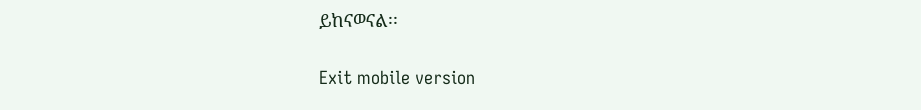ይከናወናል፡፡

Exit mobile version